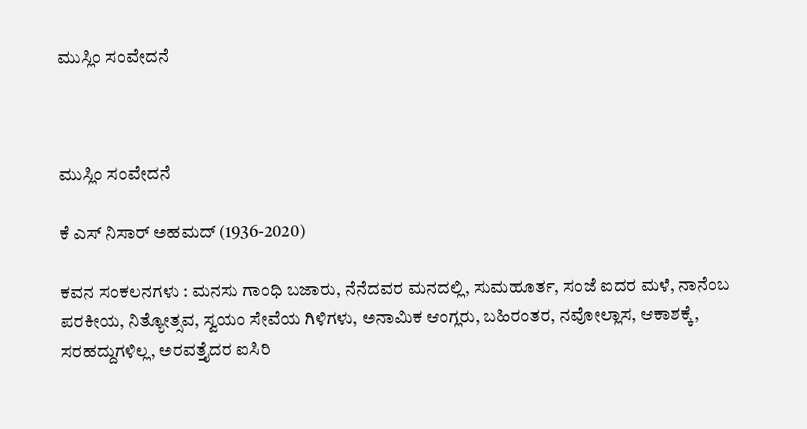ಮುಸ್ಲಿಂ ಸಂವೇದನೆ



ಮುಸ್ಲಿಂ ಸಂವೇದನೆ

ಕೆ ಎಸ್ ನಿಸಾರ್ ಅಹಮದ್ (1936-2020)

ಕವನ ಸಂಕಲನಗಳು : ಮನಸು ಗಾಂಧಿ ಬಜಾರು, ನೆನೆದವರ ಮನದಲ್ಲಿ, ಸುಮಹೂರ್ತ, ಸಂಜೆ ಐದರ ಮಳೆ, ನಾನೆಂಬ ಪರಕೀಯ, ನಿತ್ಯೋತ್ಸವ, ಸ್ವಯಂ ಸೇವೆಯ ಗಿಳಿಗಳು, ಅನಾಮಿಕ ಆಂಗ್ಲರು, ಬಹಿರಂತರ, ನವೋಲ್ಲಾಸ, ಆಕಾಶಕ್ಕೆ, ಸರಹದ್ದುಗಳಿಲ್ಲ, ಅರವತ್ತೈದರ ಐಸಿರಿ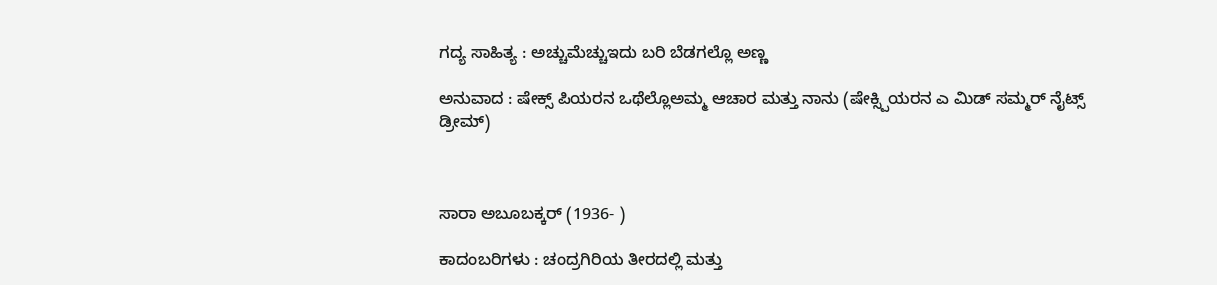ಗದ್ಯ ಸಾಹಿತ್ಯ : ಅಚ್ಚುಮೆಚ್ಚುಇದು ಬರಿ ಬೆಡಗಲ್ಲೊ ಅಣ್ಣ

ಅನುವಾದ : ಷೇಕ್ಸ್ ಪಿಯರನ ಒಥೆಲ್ಲೊಅಮ್ಮ ಆಚಾರ ಮತ್ತು ನಾನು (ಷೇಕ್ಸ್ಪಿಯರನ ಎ ಮಿಡ್ ಸಮ್ಮರ್ ನೈಟ್ಸ್ ಡ್ರೀಮ್)



ಸಾರಾ ಅಬೂಬಕ್ಕರ್ (1936- )

ಕಾದಂಬರಿಗಳು : ಚಂದ್ರಗಿರಿಯ ತೀರದಲ್ಲಿ ಮತ್ತು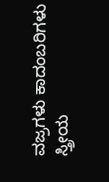ವಜ್ರಗಳು ಕಾದಂಬರಿಗಳು ಸ್ತ್ರೀಯ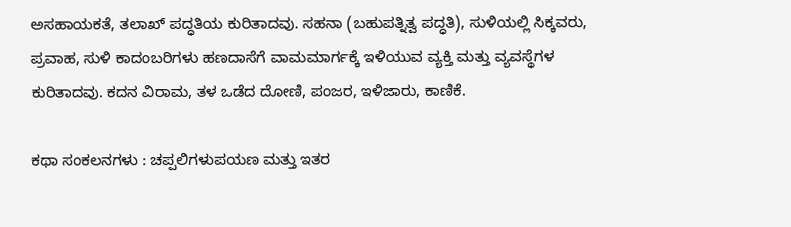ಅಸಹಾಯಕತೆ, ತಲಾಖ್ ಪದ್ಧತಿಯ ಕುರಿತಾದವು. ಸಹನಾ (ಬಹುಪತ್ನಿತ್ವ ಪದ್ಧತಿ), ಸುಳಿಯಲ್ಲಿ ಸಿಕ್ಕವರು, ಪ್ರವಾಹ, ಸುಳಿ ಕಾದಂಬರಿಗಳು ಹಣದಾಸೆಗೆ ವಾಮಮಾರ್ಗಕ್ಕೆ ಇಳಿಯುವ ವ್ಯಕ್ತಿ ಮತ್ತು ವ್ಯವಸ್ಥೆಗಳ ಕುರಿತಾದವು. ಕದನ ವಿರಾಮ, ತಳ ಒಡೆದ ದೋಣಿ, ಪಂಜರ, ಇಳಿಜಾರು, ಕಾಣಿಕೆ.

ಕಥಾ ಸಂಕಲನಗಳು : ಚಪ್ಪಲಿಗಳುಪಯಣ ಮತ್ತು ಇತರ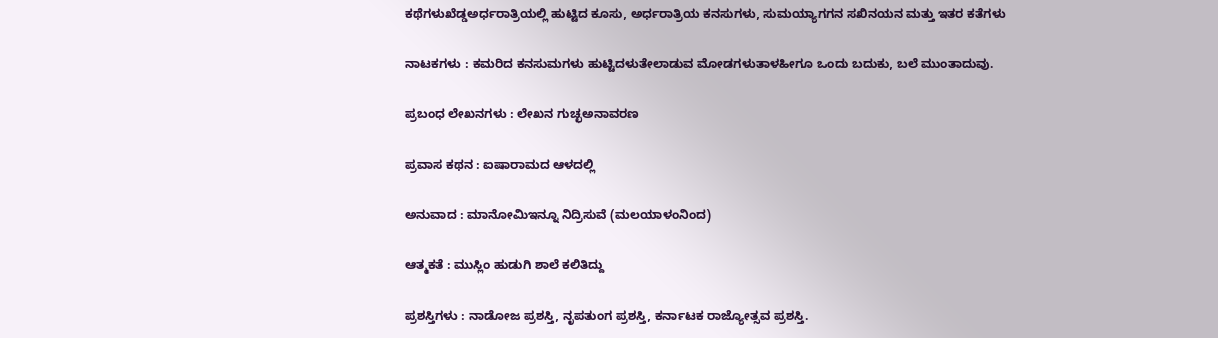ಕಥೆಗಳುಖೆಡ್ಡಅರ್ಧರಾತ್ರಿಯಲ್ಲಿ ಹುಟ್ಟಿದ ಕೂಸು, ಅರ್ಧರಾತ್ರಿಯ ಕನಸುಗಳು, ಸುಮಯ್ಯಾಗಗನ ಸಖಿನಯನ ಮತ್ತು ಇತರ ಕತೆಗಳು

ನಾಟಕಗಳು : ಕಮರಿದ ಕನಸುಮಗಳು ಹುಟ್ಟಿದಳುತೇಲಾಡುವ ಮೋಡಗಳುತಾಳಹೀಗೂ ಒಂದು ಬದುಕು, ಬಲೆ ಮುಂತಾದುವು.

ಪ್ರಬಂಧ ಲೇಖನಗಳು : ಲೇಖನ ಗುಚ್ಛಅನಾವರಣ

ಪ್ರವಾಸ ಕಥನ : ಐಷಾರಾಮದ ಆಳದಲ್ಲಿ

ಅನುವಾದ : ಮಾನೋಮಿಇನ್ನೂ ನಿದ್ರಿಸುವೆ (ಮಲಯಾಳಂನಿಂದ)

ಆತ್ಮಕತೆ : ಮುಸ್ಲಿಂ ಹುಡುಗಿ ಶಾಲೆ ಕಲಿತಿದ್ದು

ಪ್ರಶಸ್ತಿಗಳು : ನಾಡೋಜ ಪ್ರಶಸ್ತಿ, ನೃಪತುಂಗ ಪ್ರಶಸ್ತಿ, ಕರ್ನಾಟಕ ರಾಜ್ಯೋತ್ಸವ ಪ್ರಶಸ್ತಿ.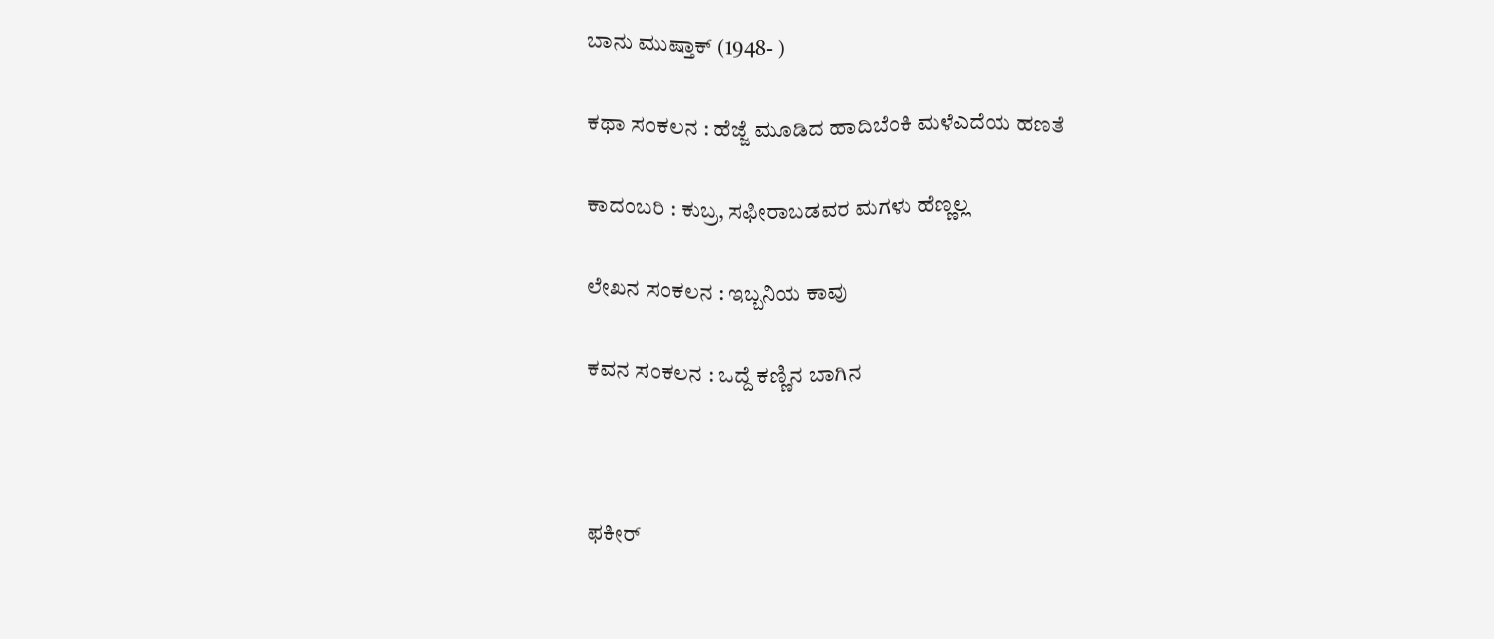ಬಾನು ಮುಷ್ತಾಕ್ (1948- )

ಕಥಾ ಸಂಕಲನ : ಹೆಜ್ಜೆ ಮೂಡಿದ ಹಾದಿಬೆಂಕಿ ಮಳೆಎದೆಯ ಹಣತೆ

ಕಾದಂಬರಿ : ಕುಬ್ರ, ಸಫೀರಾಬಡವರ ಮಗಳು ಹೆಣ್ಣಲ್ಲ

ಲೇಖನ ಸಂಕಲನ : ಇಬ್ಬನಿಯ ಕಾವು

ಕವನ ಸಂಕಲನ : ಒದ್ದೆ ಕಣ್ಣಿನ ಬಾಗಿನ



ಫಕೀರ್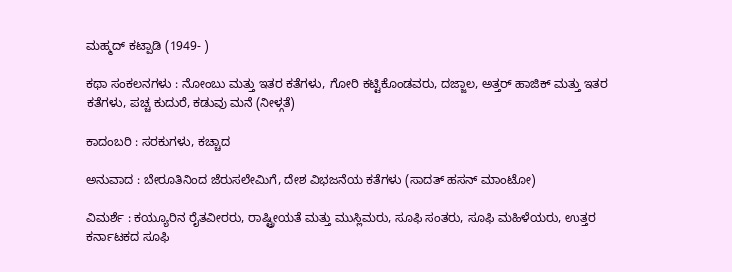ಮಹ್ಮದ್ ಕಟ್ಪಾಡಿ (1949- )

ಕಥಾ ಸಂಕಲನಗಳು : ನೋಂಬು ಮತ್ತು ಇತರ ಕತೆಗಳು, ಗೋರಿ ಕಟ್ಟಿಕೊಂಡವರು, ದಜ್ಜಾಲ, ಅತ್ತರ್ ಹಾಜಿಕ್ ಮತ್ತು ಇತರ ಕತೆಗಳು, ಪಚ್ಚ ಕುದುರೆ, ಕಡುವು ಮನೆ (ನೀಳ್ಗತೆ)

ಕಾದಂಬರಿ : ಸರಕುಗಳು, ಕಚ್ಚಾದ

ಅನುವಾದ : ಬೇರೂತಿನಿಂದ ಜೆರುಸಲೇಮಿಗೆ, ದೇಶ ವಿಭಜನೆಯ ಕತೆಗಳು (ಸಾದತ್ ಹಸನ್ ಮಾಂಟೋ)

ವಿಮರ್ಶೆ : ಕಯ್ಯೂರಿನ ರೈತವೀರರು, ರಾಷ್ಟ್ರೀಯತೆ ಮತ್ತು ಮುಸ್ಲಿಮರು, ಸೂಫಿ ಸಂತರು, ಸೂಫಿ ಮಹಿಳೆಯರು, ಉತ್ತರ ಕರ್ನಾಟಕದ ಸೂಫಿ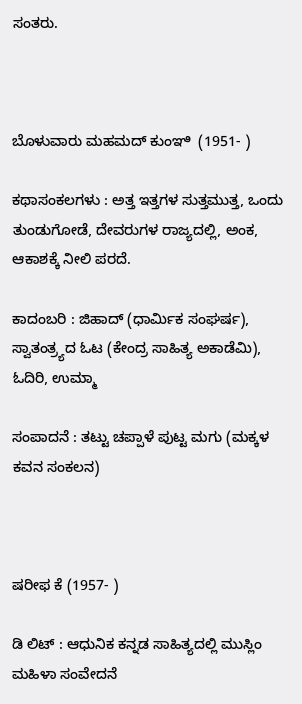ಸಂತರು.



ಬೊಳುವಾರು ಮಹಮದ್ ಕುಂಞಿ  (1951- )

ಕಥಾಸಂಕಲಗಳು : ಅತ್ತ ಇತ್ತಗಳ ಸುತ್ತಮುತ್ತ, ಒಂದು ತುಂಡುಗೋಡೆ, ದೇವರುಗಳ ರಾಜ್ಯದಲ್ಲಿ, ಅಂಕ, ಆಕಾಶಕ್ಕೆ ನೀಲಿ ಪರದೆ.

ಕಾದಂಬರಿ : ಜಿಹಾದ್ (ಧಾರ್ಮಿಕ ಸಂಘರ್ಷ), ಸ್ವಾತಂತ್ರ್ಯದ ಓಟ (ಕೇಂದ್ರ ಸಾಹಿತ್ಯ ಅಕಾಡೆಮಿ), ಓದಿರಿ, ಉಮ್ಮಾ

ಸಂಪಾದನೆ : ತಟ್ಟು ಚಪ್ಪಾಳೆ ಪುಟ್ಟ ಮಗು (ಮಕ್ಕಳ ಕವನ ಸಂಕಲನ)



ಷರೀಫ ಕೆ (1957- )

ಡಿ ಲಿಟ್ : ಆಧುನಿಕ ಕನ್ನಡ ಸಾಹಿತ್ಯದಲ್ಲಿ ಮುಸ್ಲಿಂ ಮಹಿಳಾ ಸಂವೇದನೆ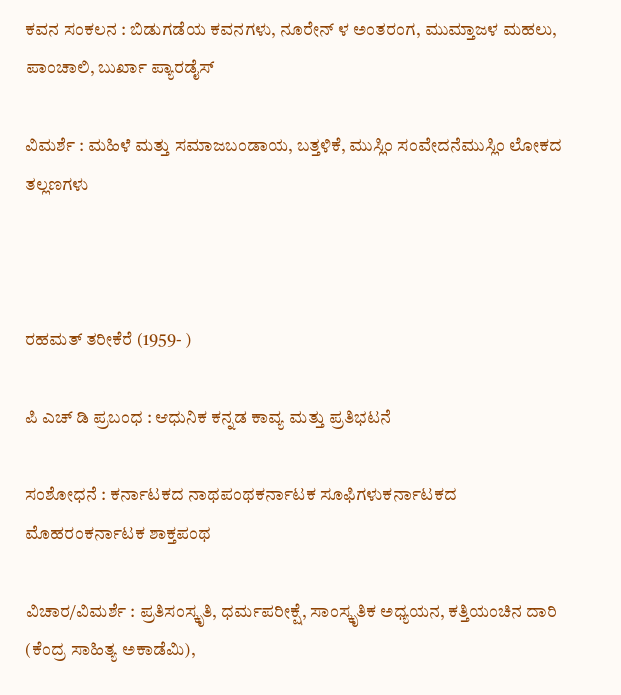ಕವನ ಸಂಕಲನ : ಬಿಡುಗಡೆಯ ಕವನಗಳು, ನೂರೇನ್ ಳ ಅಂತರಂಗ, ಮುಮ್ತಾಜಳ ಮಹಲು, ಪಾಂಚಾಲಿ, ಬುರ್ಖಾ ಪ್ಯಾರಡೈಸ್

ವಿಮರ್ಶೆ : ಮಹಿಳೆ ಮತ್ತು ಸಮಾಜಬಂಡಾಯ, ಬತ್ತಳಿಕೆ, ಮುಸ್ಲಿಂ ಸಂವೇದನೆಮುಸ್ಲಿಂ ಲೋಕದ ತಲ್ಲಣಗಳು



ರಹಮತ್ ತರೀಕೆರೆ (1959- )

ಪಿ ಎಚ್ ಡಿ ಪ್ರಬಂಧ : ಆಧುನಿಕ ಕನ್ನಡ ಕಾವ್ಯ ಮತ್ತು ಪ್ರತಿಭಟನೆ

ಸಂಶೋಧನೆ : ಕರ್ನಾಟಕದ ನಾಥಪಂಥಕರ್ನಾಟಕ ಸೂಫಿಗಳುಕರ್ನಾಟಕದ ಮೊಹರಂಕರ್ನಾಟಕ ಶಾಕ್ತಪಂಥ

ವಿಚಾರ/ವಿಮರ್ಶೆ : ಪ್ರತಿಸಂಸ್ಕೃತಿ, ಧರ್ಮಪರೀಕ್ಷೆ, ಸಾಂಸ್ಕೃತಿಕ ಅಧ್ಯಯನ, ಕತ್ತಿಯಂಚಿನ ದಾರಿ (ಕೆಂದ್ರ ಸಾಹಿತ್ಯ ಅಕಾಡೆಮಿ),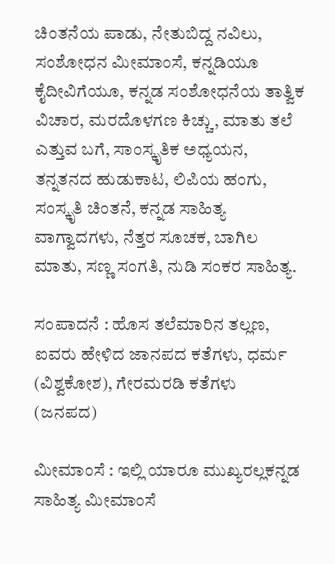ಚಿಂತನೆಯ ಪಾಡು, ನೇತುಬಿದ್ದ ನವಿಲು, ಸಂಶೋಧನ ಮೀಮಾಂಸೆ, ಕನ್ನಡಿಯೂ ಕೈದೀವಿಗೆಯೂ, ಕನ್ನಡ ಸಂಶೋಧನೆಯ ತಾತ್ವಿಕ ವಿಚಾರ, ಮರದೊಳಗಣ ಕಿಚ್ಚು, ಮಾತು ತಲೆ ಎತ್ತುವ ಬಗೆ, ಸಾಂಸ್ಕೃತಿಕ ಅಧ್ಯಯನ, ತನ್ನತನದ ಹುಡುಕಾಟ, ಲಿಪಿಯ ಹಂಗು, ಸಂಸ್ಕೃತಿ ಚಿಂತನೆ, ಕನ್ನಡ ಸಾಹಿತ್ಯ ವಾಗ್ವಾದಗಳು, ನೆತ್ತರ ಸೂಚಕ, ಬಾಗಿಲ ಮಾತು, ಸಣ್ಣ ಸಂಗತಿ, ನುಡಿ ಸಂಕರ ಸಾಹಿತ್ಯ.

ಸಂಪಾದನೆ : ಹೊಸ ತಲೆಮಾರಿನ ತಲ್ಲಣ, ಐವರು ಹೇಳಿದ ಜಾನಪದ ಕತೆಗಳು, ಧರ್ಮ (ವಿಶ್ವಕೋಶ), ಗೇರಮರಡಿ ಕತೆಗಳು (ಜನಪದ)

ಮೀಮಾಂಸೆ : ಇಲ್ಲಿ ಯಾರೂ ಮುಖ್ಯರಲ್ಲಕನ್ನಡ ಸಾಹಿತ್ಯ ಮೀಮಾಂಸೆ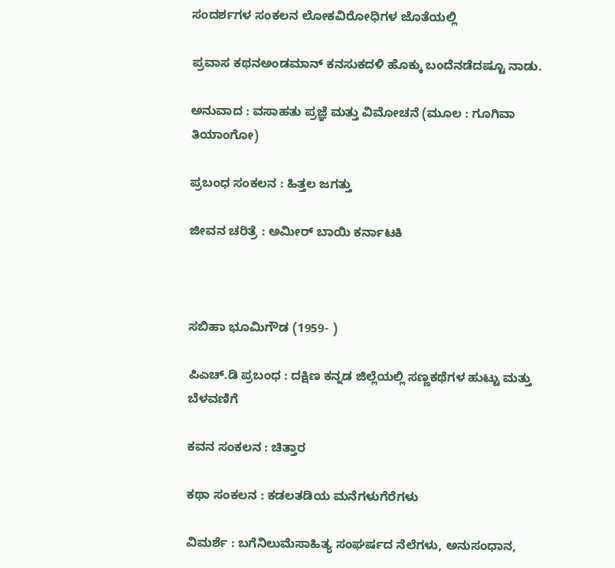ಸಂದರ್ಶಗಳ ಸಂಕಲನ ಲೋಕವಿರೋಧಿಗಳ ಜೊತೆಯಲ್ಲಿ

ಪ್ರವಾಸ ಕಥನಅಂಡಮಾನ್ ಕನಸುಕದಳಿ ಹೊಕ್ಕು ಬಂದೆನಡೆದಷ್ಟೂ ನಾಡು.

ಅನುವಾದ : ವಸಾಹತು ಪ್ರಜ್ಞೆ ಮತ್ತು ವಿಮೋಚನೆ (ಮೂಲ : ಗೂಗಿವಾ ತಿಯಾಂಗೋ)

ಪ್ರಬಂಧ ಸಂಕಲನ : ಹಿತ್ತಲ ಜಗತ್ತು

ಜೀವನ ಚರಿತ್ರೆ : ಅಮೀರ್ ಬಾಯಿ ಕರ್ನಾಟಕಿ



ಸಬಿಹಾ ಭೂಮಿಗೌಡ (1959- )

ಪಿಎಚ್.ಡಿ ಪ್ರಬಂಧ : ದಕ್ಷಿಣ ಕನ್ನಡ ಜಿಲ್ಲೆಯಲ್ಲಿ ಸಣ್ಣಕಥೆಗಳ ಹುಟ್ಟು ಮತ್ತು ಬೆಳವಣಿಗೆ

ಕವನ ಸಂಕಲನ : ಚಿತ್ತಾರ

ಕಥಾ ಸಂಕಲನ : ಕಡಲತಡಿಯ ಮನೆಗಳುಗೆರೆಗಳು

ವಿಮರ್ಶೆ : ಬಗೆನಿಲುಮೆಸಾಹಿತ್ಯ ಸಂಘರ್ಷದ ನೆಲೆಗಳು, ಅನುಸಂಧಾನ,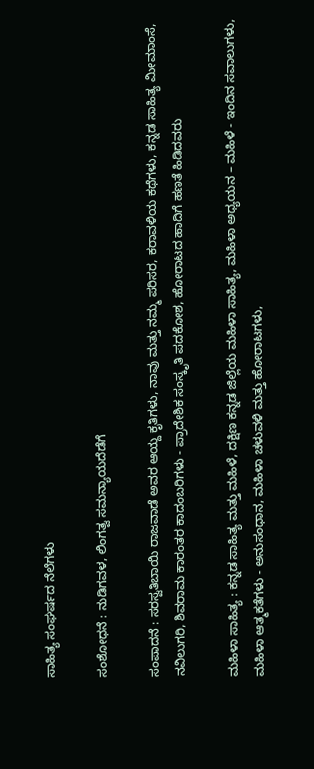ಸಾಹಿತ್ಯ ಸಂಘರ್ಷದ ನೆಲೆಗಳು

ಸಂಶೋಧನೆ : ನುಡಿಗವಳ, ಲಿಂಗತ್ವ ಸಮನ್ಯಾಯದೆಡೆಗೆ

ಸಂಪಾದನೆ : ಸರಸ್ವತಿಬಾಯಿ ರಾಜವಾಡೆ ಅವರ ಆಯ್ದ ಕೃತಿಗಳು, ನಾವು ಮತ್ತು ನಮ್ಮ ಪರಿಸರ, ಕರಾವಳಿಯ ಕಥೆಗಳು, ಕನ್ನಡ ಸಾಹಿತ್ಯ ಮೀಮಾಂಸೆ, ನವಿಲುಗರಿ, ಶಿವರಾಮ ಕಾರಂತರ ಕಾದಂಬರಿಗಳು - ಪ್ರಾದೇಶಿಕ ಸಂಸ್ಕೃತಿ ಪದಕೋಶ, ಹೋರಾಟದ ಹಾದಿಗೆ ಹಣತೆ ಹಿಡಿದವರು

ಮಹಿಳಾ ಸಾಹಿತ್ಯ : ಕನ್ನಡ ಸಾಹಿತ್ಯ ಮತ್ತು ಮಹಿಳೆ, ದಕ್ಷಿಣ ಕನ್ನಡ ಜಿಲ್ಲೆಯ ಮಹಿಳಾ ಸಾಹಿತ್ಯ, ಮಹಿಳಾ ಅಧ್ಯಯನ – ಮಹಿಳೆ - ಇಂದಿನ ಸವಾಲುಗಳು, ಮಹಿಳಾ ಆತ್ಮಕತೆಗಳು - ಅನುಸಂಧಾನ, ಮಹಿಳಾ ಚಳುವಳಿ ಮತ್ತು ಹೋರಾಟಗಳು,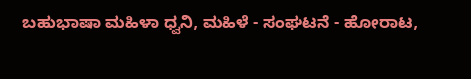ಬಹುಭಾಷಾ ಮಹಿಳಾ ಧ್ವನಿ, ಮಹಿಳೆ - ಸಂಘಟನೆ - ಹೋರಾಟ,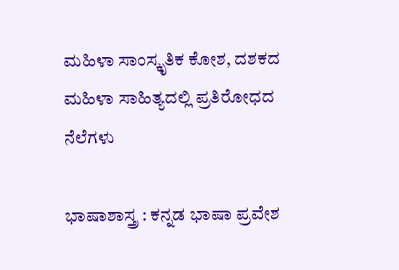ಮಹಿಳಾ ಸಾಂಸ್ಕೃತಿಕ ಕೋಶ, ದಶಕದ ಮಹಿಳಾ ಸಾಹಿತ್ಯದಲ್ಲಿ ಪ್ರತಿರೋಧದ ನೆಲೆಗಳು

ಭಾಷಾಶಾಸ್ತ್ರ : ಕನ್ನಡ ಭಾಷಾ ಪ್ರವೇಶ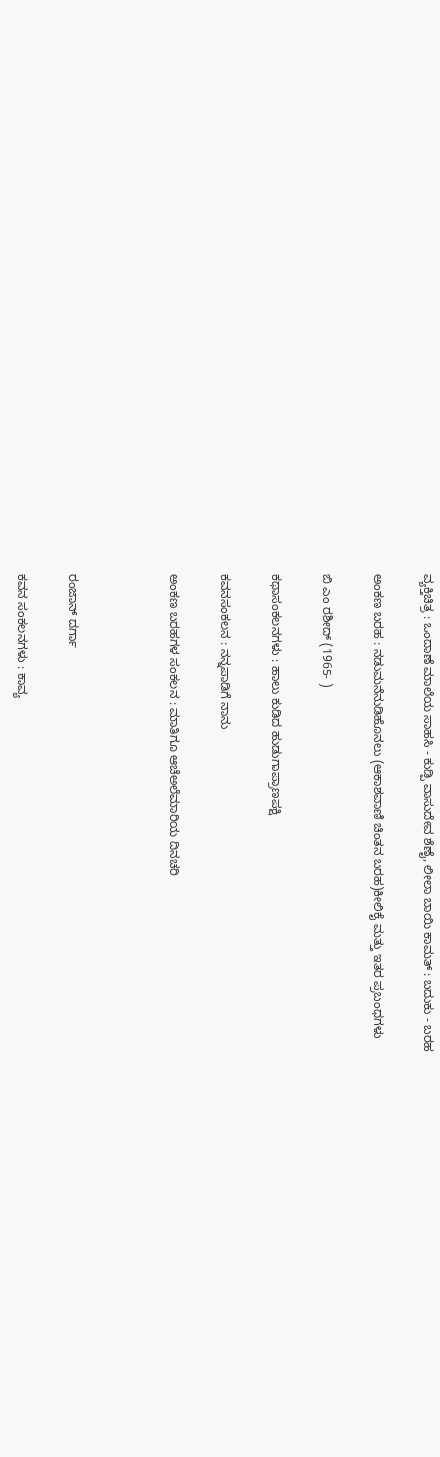ವ್ಯಕ್ತಿಚಿತ್ರ : ಒಂದಾಣೆ ಮಾಲೆಯ ಸಾಹಸಿ - ಕುಡ್ಪಿ ವಾಸುದೇವ ಶೆಣೈ, ಲೀಲಾ ಬಾಯಿ ಕಾಮತ್ : ಬದುಕು - ಬರಹ

ಅಂಕಣ ಬರಹ : ನಡುಮನೆನುಡಿಹೊನಲು (ಆಕಾಶವಾಣಿ ಚಿಂತನ ಬರಹ)ಕೀಲಿಕೈ ಮತ್ತು ಇತರ ಪ್ರಬಂಧಗಳು

ಬಿ ಎಂ ರಶೀದ್ (1965- )

ಕಥಾಸಂಕಲನಗಳು : ಹಾಲು ಕುಡಿದ ಹುಡುಗಾಪ್ರಾಣಪಕ್ಷಿ

ಕವನಸಂಕಲನ : ನನ್ನಪಾಡಿಗೆ ನಾನು

ಅಂಕಣ ಬರಹಗಳ ಸಂಕಲನ : ಮಾತಿಗೂ ಆಚೆಅಲೆಮಾರಿಯ ದಿನಚರಿ



ರಂಜಾನ್ ದರ್ಗಾ

ಕವನ ಸಂಕಲನಗಳು : ಕಾವ್ಯ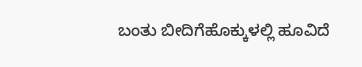ಬಂತು ಬೀದಿಗೆಹೊಕ್ಕುಳಲ್ಲಿ ಹೂವಿದೆ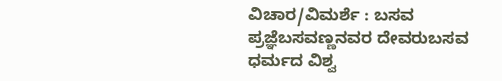ವಿಚಾರ/ವಿಮರ್ಶೆ : ಬಸವ ಪ್ರಜ್ಞೆಬಸವಣ್ಣನವರ ದೇವರುಬಸವ ಧರ್ಮದ ವಿಶ್ವ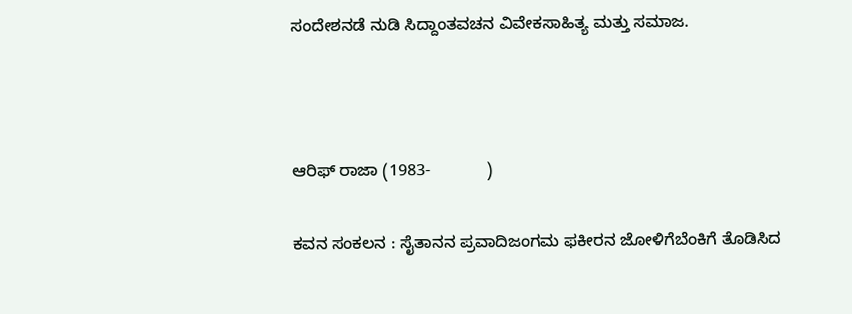ಸಂದೇಶನಡೆ ನುಡಿ ಸಿದ್ದಾಂತವಚನ ವಿವೇಕಸಾಹಿತ್ಯ ಮತ್ತು ಸಮಾಜ.



ಆರಿಫ್ ರಾಜಾ (1983-            )

ಕವನ ಸಂಕಲನ : ಸೈತಾನನ ಪ್ರವಾದಿಜಂಗಮ ಫಕೀರನ ಜೋಳಿಗೆಬೆಂಕಿಗೆ ತೊಡಿಸಿದ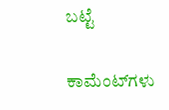ಬಟ್ಟೆ

ಕಾಮೆಂಟ್‌ಗಳು